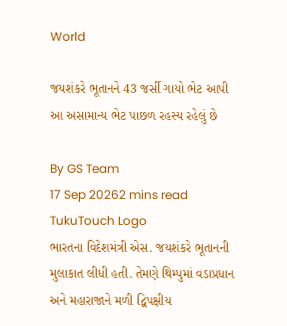World

જયશંકરે ભૂતાનને 43 જર્સી ગાયો ભેટ આપી આ અસામાન્ય ભેટ પાછળ રહસ્ય રહેલું છે

By GS Team
17 Sep 20262 mins read
TukuTouch Logo
ભારતના વિદેશમંત્રી એસ. જયશંકરે ભૂતાનની મુલાકાત લીધી હતી. તેમણે થિમ્પુમાં વડાપ્રધાન અને મહારાજાને મળી દ્વિપક્ષીય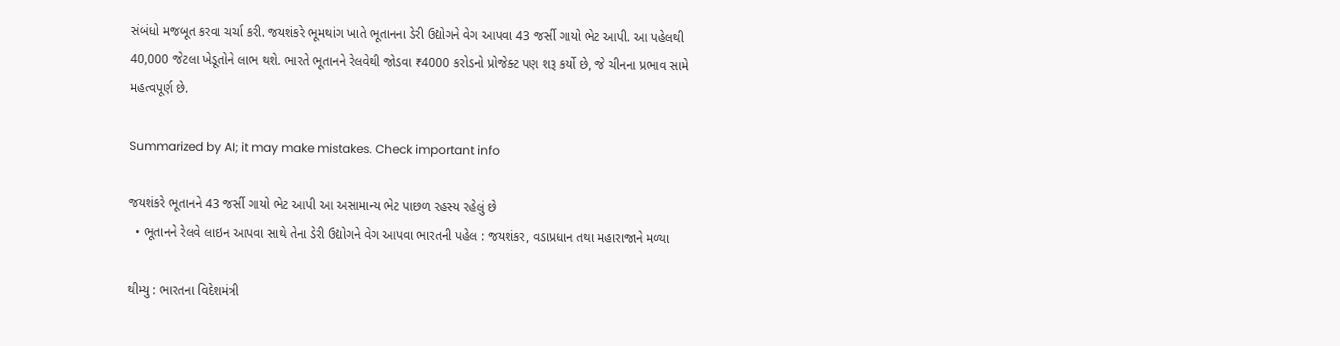સંબંધો મજબૂત કરવા ચર્ચા કરી. જયશંકરે ભૂમથાંગ ખાતે ભૂતાનના ડેરી ઉદ્યોગને વેગ આપવા 43 જર્સી ગાયો ભેટ આપી. આ પહેલથી 40,000 જેટલા ખેડૂતોને લાભ થશે. ભારતે ભૂતાનને રેલવેથી જોડવા ₹4000 કરોડનો પ્રોજેક્ટ પણ શરૂ કર્યો છે, જે ચીનના પ્રભાવ સામે મહત્વપૂર્ણ છે.

Summarized by AI; it may make mistakes. Check important info

જયશંકરે ભૂતાનને 43 જર્સી ગાયો ભેટ આપી આ અસામાન્ય ભેટ પાછળ રહસ્ય રહેલું છે
  • ભૂતાનને રેલવે લાઇન આપવા સાથે તેના ડેરી ઉદ્યોગને વેગ આપવા ભારતની પહેલ : જયશંકર, વડાપ્રધાન તથા મહારાજાને મળ્યા

થીમ્યુ : ભારતના વિદેશમંત્રી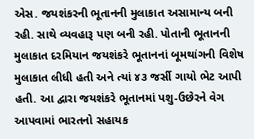એસ. જયશંકરની ભૂતાનની મુલાકાત અસામાન્ય બની રહી. સાથે વ્યવહારૂ પણ બની રહી. પોતાની ભૂતાનની મુલાકાત દરમિયાન જયશંકરે ભૂતાનનાં બૂમથાંગની વિશેષ મુલાકાત લીધી હતી અને ત્યાં ૪૩ જર્સી ગાયો ભેટ આપી હતી. આ દ્વારા જયશંકરે ભૂતાનમાં પશુ-ઉછેરને વેગ આપવામાં ભારતનો સહાયક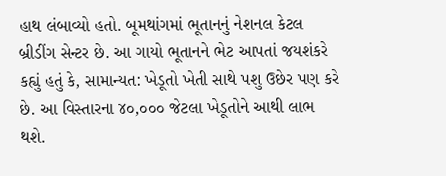હાથ લંબાવ્યો હતો. બૂમથાંગમાં ભૂતાનનું નેશનલ કેટલ બ્રીડીંગ સેન્ટર છે. આ ગાયો ભૂતાનને ભેટ આપતાં જયશંકરે કહ્યું હતું કે, સામાન્યત: ખેડૂતો ખેતી સાથે પશુ ઉછેર પણ કરે છે. આ વિસ્તારના ૪૦,૦૦૦ જેટલા ખેડૂતોને આથી લાભ થશે.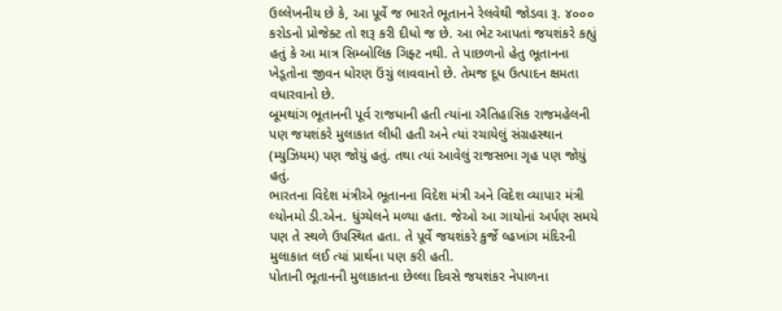ઉલ્લેખનીય છે કે, આ પૂર્વે જ ભારતે ભૂતાનને રેલવેથી જોડવા રૂ. ૪૦૦૦ કરોડનો પ્રોજેક્ટ તો શરૂ કરી દીધો જ છે. આ ભેટ આપતાં જયશંકરે કહ્યું હતું કે આ માત્ર સિમ્બોલિક ગિફ્ટ નથી. તે પાછળનો હેતુ ભૂતાનના ખેડૂતોના જીવન ધોરણ ઉંચું લાવવાનો છે. તેમજ દૂધ ઉત્પાદન ક્ષમતા વધારવાનો છે.
બૂમથાંગ ભૂતાનની પૂર્વ રાજધાની હતી ત્યાંના ઐતિહાસિક રાજમહેલની પણ જયશંકરે મુલાકાત લીધી હતી અને ત્યાં રચાયેલું સંગ્રહસ્થાન (મ્યુઝિયમ) પણ જોયું હતું. તથા ત્યાં આવેલું રાજસભા ગૃહ પણ જોયું હતું.
ભારતના વિદેશ મંત્રીએ ભૂતાનના વિદેશ મંત્રી અને વિદેશ વ્યાપાર મંત્રી લ્યોનમો ડી.એન. ધુંગ્યેલને મળ્યા હતા. જેઓ આ ગાયોનાં અર્પણ સમયે પણ તે સ્થળે ઉપસ્થિત હતા. તે પૂર્વે જયશંકરે કુર્જે લ્હખાંગ મંદિરની મુલાકાત લઈ ત્યાં પ્રાર્થના પણ કરી હતી.
પોતાની ભૂતાનની મુલાકાતના છેલ્લા દિવસે જયશંકર નેપાળના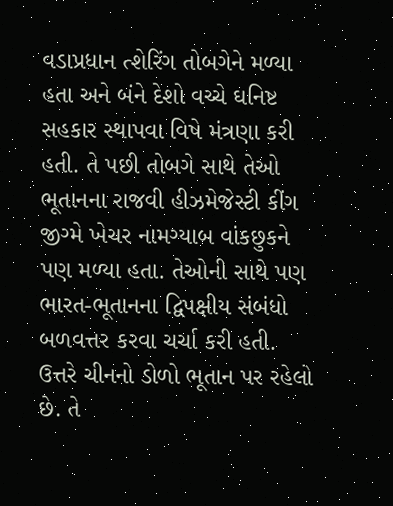વડાપ્રધાન ત્શેરિંગ તોબગેને મળ્યા હતા અને બંને દેશો વચ્ચે ઘનિષ્ટ સહકાર સ્થાપવા વિષે મંત્રણા કરી હતી. તે પછી તોબગે સાથે તેઓ ભૂતાનના રાજવી હીઝમેજેસ્ટી કીંગ જીગ્મે ખેચર નામગ્યાબ વાંકછુકને પણ મળ્યા હતા. તેઓની સાથે પણ ભારત-ભૂતાનના દ્વિપક્ષીય સંબંધો બળવત્તર કરવા ચર્ચા કરી હતી.
ઉત્તરે ચીનનો ડોળો ભૂતાન પર રહેલો છે. તે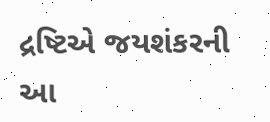દ્રષ્ટિએ જયશંકરની આ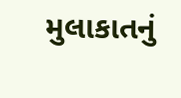મુલાકાતનું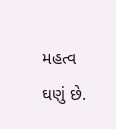મહત્વ ઘણું છે.